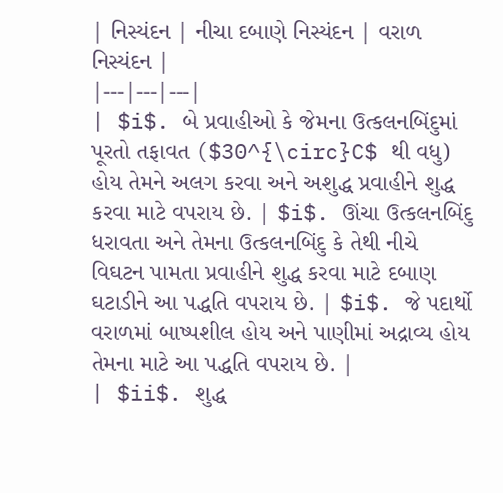| નિસ્યંદન | નીચા દબાણે નિસ્યંદન | વરાળ નિસ્યંદન |
|---|---|---|
| $i$. બે પ્રવાહીઓ કે જેમના ઉત્કલનબિંદુમાં પૂરતો તફાવત ($30^{\circ}C$ થી વધુ) હોય તેમને અલગ કરવા અને અશુદ્ધ પ્રવાહીને શુદ્ધ કરવા માટે વપરાય છે. | $i$. ઊંચા ઉત્કલનબિંદુ ધરાવતા અને તેમના ઉત્કલનબિંદુ કે તેથી નીચે વિઘટન પામતા પ્રવાહીને શુદ્ધ કરવા માટે દબાણ ઘટાડીને આ પદ્ધતિ વપરાય છે. | $i$. જે પદાર્થો વરાળમાં બાષ્પશીલ હોય અને પાણીમાં અદ્રાવ્ય હોય તેમના માટે આ પદ્ધતિ વપરાય છે. |
| $ii$. શુદ્ધ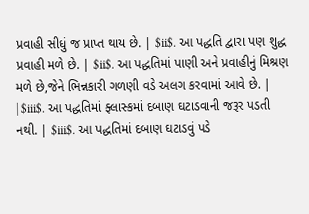પ્રવાહી સીધું જ પ્રાપ્ત થાય છે. | $ii$. આ પદ્ધતિ દ્વારા પણ શુદ્ધ પ્રવાહી મળે છે. | $ii$. આ પદ્ધતિમાં પાણી અને પ્રવાહીનું મિશ્રણ મળે છે,જેને ભિન્નકારી ગળણી વડે અલગ કરવામાં આવે છે. |
| $iii$. આ પદ્ધતિમાં ફ્લાસ્કમાં દબાણ ઘટાડવાની જરૂર પડતી નથી. | $iii$. આ પદ્ધતિમાં દબાણ ઘટાડવું પડે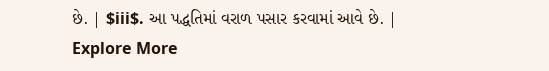છે. | $iii$. આ પદ્ધતિમાં વરાળ પસાર કરવામાં આવે છે. |
Explore More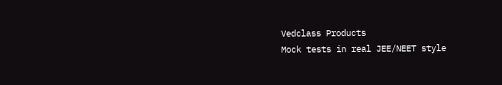Vedclass Products
Mock tests in real JEE/NEET style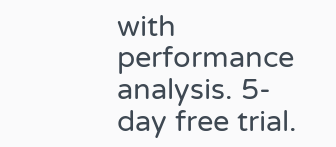with performance analysis. 5-day free trial.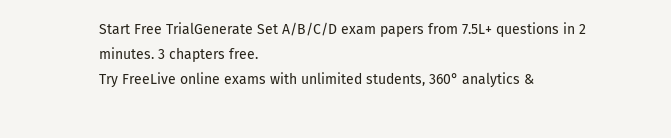Start Free TrialGenerate Set A/B/C/D exam papers from 7.5L+ questions in 2 minutes. 3 chapters free.
Try FreeLive online exams with unlimited students, 360° analytics &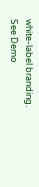white-label branding.
See Demo